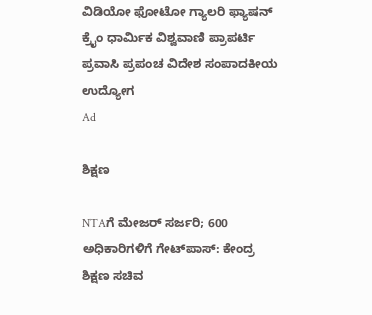ವಿಡಿಯೋ ಫೋಟೋ ಗ್ಯಾಲರಿ ಫ್ಯಾಷನ್ ಕ್ರೈಂ ಧಾರ್ಮಿಕ ವಿಶ್ವವಾಣಿ ಪ್ರಾಪರ್ಟಿ ಪ್ರವಾಸಿ ಪ್ರಪಂಚ ವಿದೇಶ ಸಂಪಾದಕೀಯ ಉದ್ಯೋಗ
Ad

ಶಿಕ್ಷಣ

NTAಗೆ ಮೇಜರ್‌ ಸರ್ಜರಿ; 600 ಅಧಿಕಾರಿಗಳಿಗೆ ಗೇಟ್‌ಪಾಸ್‌: ಕೇಂದ್ರ ಶಿಕ್ಷಣ ಸಚಿವ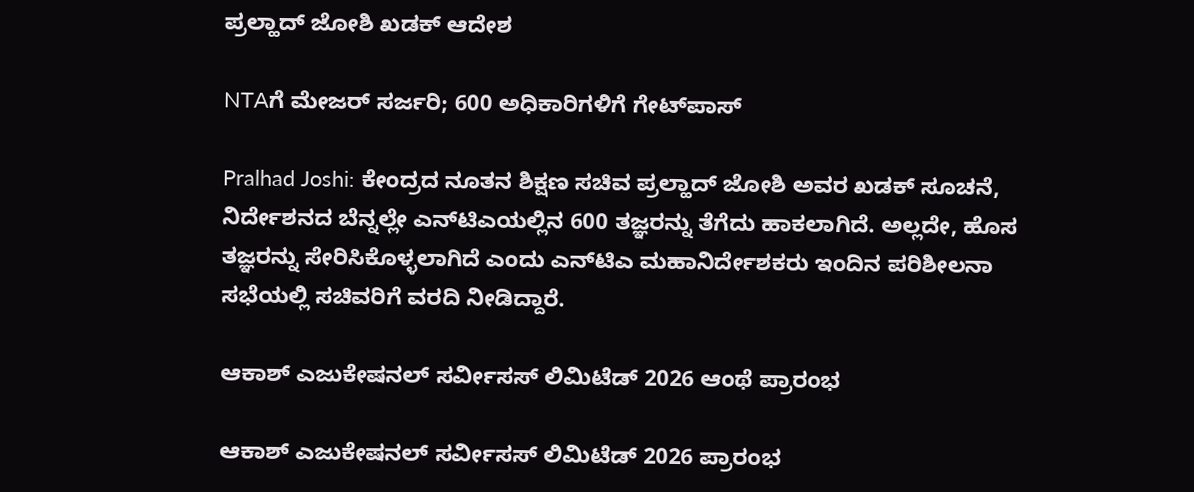ಪ್ರಲ್ಹಾದ್‌ ಜೋಶಿ ಖಡಕ್‌ ಆದೇಶ

NTAಗೆ ಮೇಜರ್‌ ಸರ್ಜರಿ; 600 ಅಧಿಕಾರಿಗಳಿಗೆ ಗೇಟ್‌ಪಾಸ್‌

Pralhad Joshi: ಕೇಂದ್ರದ ನೂತನ ಶಿಕ್ಷಣ ಸಚಿವ ಪ್ರಲ್ಹಾದ್‌ ಜೋಶಿ ಅವರ ಖಡಕ್‌ ಸೂಚನೆ, ನಿರ್ದೇಶನದ ಬೆನ್ನಲ್ಲೇ ಎನ್‌ಟಿಎಯಲ್ಲಿನ 600 ತಜ್ಞರನ್ನು ತೆಗೆದು ಹಾಕಲಾಗಿದೆ. ಅಲ್ಲದೇ, ಹೊಸ ತಜ್ಞರನ್ನು ಸೇರಿಸಿಕೊಳ್ಳಲಾಗಿದೆ ಎಂದು ಎನ್‌ಟಿಎ ಮಹಾನಿರ್ದೇಶಕರು ಇಂದಿನ ಪರಿಶೀಲನಾ ಸಭೆಯಲ್ಲಿ ಸಚಿವರಿಗೆ ವರದಿ ನೀಡಿದ್ದಾರೆ.

ಆಕಾಶ್ ಎಜುಕೇಷನಲ್ ಸರ್ವೀಸಸ್ ಲಿಮಿಟೆಡ್ 2026 ಆಂಥೆ ಪ್ರಾರಂಭ

ಆಕಾಶ್ ಎಜುಕೇಷನಲ್ ಸರ್ವೀಸಸ್ ಲಿಮಿಟೆಡ್ 2026 ಪ್ರಾರಂಭ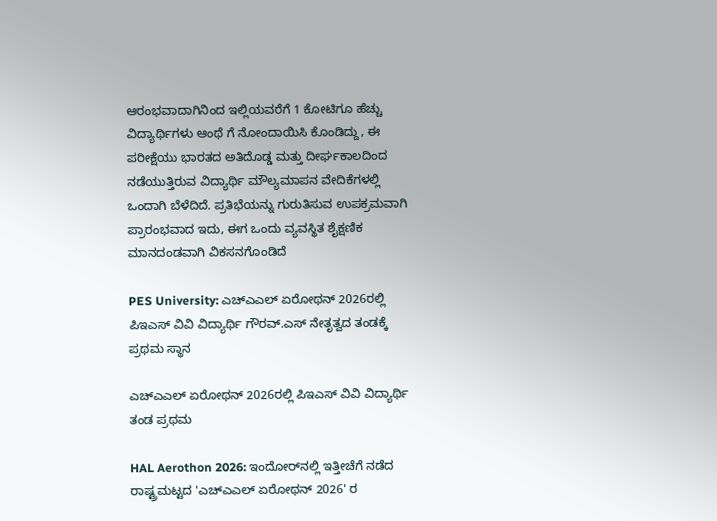ಆರಂಭವಾದಾಗಿನಿಂದ ಇಲ್ಲಿಯವರೆಗೆ 1 ಕೋಟಿಗೂ ಹೆಚ್ಚು ವಿದ್ಯಾರ್ಥಿಗಳು ಆಂಥೆ ಗೆ ನೋಂದಾಯಿಸಿ ಕೊಂಡಿದ್ದು, ಈ ಪರೀಕ್ಷೆಯು ಭಾರತದ ಅತಿದೊಡ್ಡ ಮತ್ತು ದೀರ್ಘಕಾಲದಿಂದ ನಡೆಯುತ್ತಿರುವ ವಿದ್ಯಾರ್ಥಿ ಮೌಲ್ಯಮಾಪನ ವೇದಿಕೆಗಳಲ್ಲಿ ಒಂದಾಗಿ ಬೆಳೆದಿದೆ. ಪ್ರತಿಭೆಯನ್ನು ಗುರುತಿಸುವ ಉಪಕ್ರಮವಾಗಿ ಪ್ರಾರಂಭವಾದ ಇದು, ಈಗ ಒಂದು ವ್ಯವಸ್ಥಿತ ಶೈಕ್ಷಣಿಕ ಮಾನದಂಡವಾಗಿ ವಿಕಸನಗೊಂಡಿದೆ

PES University: ಎಚ್‌ಎಎಲ್ ಏರೋಥನ್ 2026ರಲ್ಲಿ ಪಿಇಎಸ್ ವಿವಿ ವಿದ್ಯಾರ್ಥಿ ಗೌರವ್.ಎಸ್ ನೇತೃತ್ವದ ತಂಡಕ್ಕೆ ಪ್ರಥಮ ಸ್ಥಾನ

ಎಚ್‌ಎಎಲ್ ಏರೋಥನ್ 2026ರಲ್ಲಿ ಪಿಇಎಸ್ ವಿವಿ ವಿದ್ಯಾರ್ಥಿ ತಂಡ ಪ್ರಥಮ

HAL Aerothon 2026: ಇಂದೋರ್‌ನಲ್ಲಿ ಇತ್ತೀಚೆಗೆ ನಡೆದ ರಾಷ್ಟ್ರಮಟ್ಟದ 'ಎಚ್‌ಎಎಲ್ ಏರೋಥನ್ 2026' ರ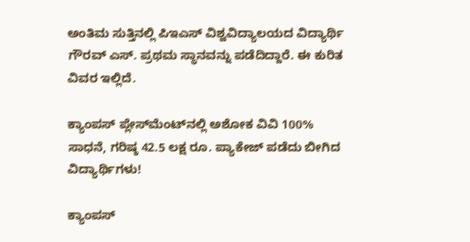ಅಂತಿಮ ಸುತ್ತಿನಲ್ಲಿ ಪಿಇಎಸ್ ವಿಶ್ವವಿದ್ಯಾಲಯದ ವಿದ್ಯಾರ್ಥಿ ಗೌರವ್ ಎಸ್. ಪ್ರಥಮ ಸ್ಥಾನವನ್ನು ಪಡೆದಿದ್ದಾರೆ. ಈ ಕುರಿತ ವಿವರ ಇಲ್ಲಿದೆ.

ಕ್ಯಾಂಪಸ್ ಪ್ಲೇಸ್‌ಮೆಂಟ್‌ನಲ್ಲಿ ಅಶೋಕ ವಿವಿ 100% ಸಾಧನೆ, ಗರಿಷ್ಠ 42.5 ಲಕ್ಷ ರೂ. ಪ್ಯಾಕೇಜ್ ಪಡೆದು ಬೀಗಿದ ವಿದ್ಯಾರ್ಥಿಗಳು!

ಕ್ಯಾಂಪಸ್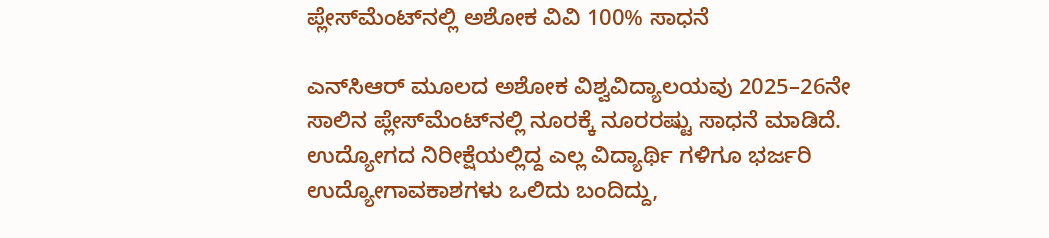ಪ್ಲೇಸ್‌ಮೆಂಟ್‌ನಲ್ಲಿ ಅಶೋಕ ವಿವಿ 100% ಸಾಧನೆ

ಎನ್‌ಸಿಆರ್ ಮೂಲದ ಅಶೋಕ ವಿಶ್ವವಿದ್ಯಾಲಯವು 2025–26ನೇ ಸಾಲಿನ ಪ್ಲೇಸ್‌ಮೆಂಟ್‌ನಲ್ಲಿ ನೂರಕ್ಕೆ ನೂರರಷ್ಟು ಸಾಧನೆ ಮಾಡಿದೆ. ಉದ್ಯೋಗದ ನಿರೀಕ್ಷೆಯಲ್ಲಿದ್ದ ಎಲ್ಲ ವಿದ್ಯಾರ್ಥಿ ಗಳಿಗೂ ಭರ್ಜರಿ ಉದ್ಯೋಗಾವಕಾಶಗಳು ಒಲಿದು ಬಂದಿದ್ದು,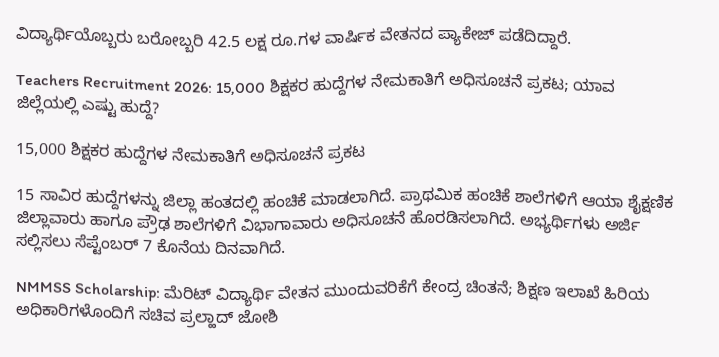ವಿದ್ಯಾರ್ಥಿಯೊಬ್ಬರು ಬರೋಬ್ಬರಿ 42.5 ಲಕ್ಷ ರೂ.ಗಳ ವಾರ್ಷಿಕ ವೇತನದ ಪ್ಯಾಕೇಜ್ ಪಡೆದಿದ್ದಾರೆ.

Teachers Recruitment 2026: 15,000 ಶಿಕ್ಷಕರ ಹುದ್ದೆಗಳ ನೇಮಕಾತಿಗೆ ಅಧಿಸೂಚನೆ ಪ್ರಕಟ; ಯಾವ ಜಿಲ್ಲೆಯಲ್ಲಿ ಎಷ್ಟು ಹುದ್ದೆ?

15,000 ಶಿಕ್ಷಕರ ಹುದ್ದೆಗಳ ನೇಮಕಾತಿಗೆ ಅಧಿಸೂಚನೆ ಪ್ರಕಟ

15 ಸಾವಿರ ಹುದ್ದೆಗಳನ್ನು ಜಿಲ್ಲಾ ಹಂತದಲ್ಲಿ ಹಂಚಿಕೆ ಮಾಡಲಾಗಿದೆ. ಪ್ರಾಥಮಿಕ ಹಂಚಿಕೆ ಶಾಲೆಗಳಿಗೆ ಆಯಾ ಶೈಕ್ಷಣಿಕ ಜಿಲ್ಲಾವಾರು ಹಾಗೂ ಪ್ರೌಢ ಶಾಲೆಗಳಿಗೆ ವಿಭಾಗಾವಾರು ಅಧಿಸೂಚನೆ ಹೊರಡಿಸಲಾಗಿದೆ. ಅಭ್ಯರ್ಥಿಗಳು ಅರ್ಜಿ ಸಲ್ಲಿಸಲು ಸೆಪ್ಟೆಂಬರ್ 7 ಕೊನೆಯ ದಿನವಾಗಿದೆ.

NMMSS Scholarship: ಮೆರಿಟ್ ವಿದ್ಯಾರ್ಥಿ ವೇತನ ಮುಂದುವರಿಕೆಗೆ ಕೇಂದ್ರ ಚಿಂತನೆ; ಶಿಕ್ಷಣ ಇಲಾಖೆ ಹಿರಿಯ ಅಧಿಕಾರಿಗಳೊಂದಿಗೆ ಸಚಿವ ಪ್ರಲ್ಹಾದ್‌ ಜೋಶಿ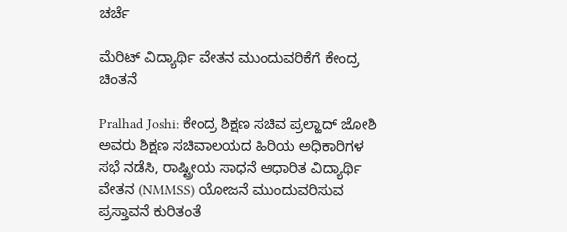ಚರ್ಚೆ

ಮೆರಿಟ್ ವಿದ್ಯಾರ್ಥಿ ವೇತನ ಮುಂದುವರಿಕೆಗೆ ಕೇಂದ್ರ ಚಿಂತನೆ

Pralhad Joshi: ಕೇಂದ್ರ ಶಿಕ್ಷಣ ಸಚಿವ ಪ್ರಲ್ಹಾದ್‌ ಜೋಶಿ ಅವರು ಶಿಕ್ಷಣ ಸಚಿವಾಲಯದ ಹಿರಿಯ ಅಧಿಕಾರಿಗಳ ಸಭೆ ನಡೆಸಿ, ರಾಷ್ಟ್ರೀಯ ಸಾಧನೆ ಆಧಾರಿತ ವಿದ್ಯಾರ್ಥಿ ವೇತನ (NMMSS) ಯೋಜನೆ ಮುಂದುವರಿಸುವ ಪ್ರಸ್ತಾವನೆ ಕುರಿತಂತೆ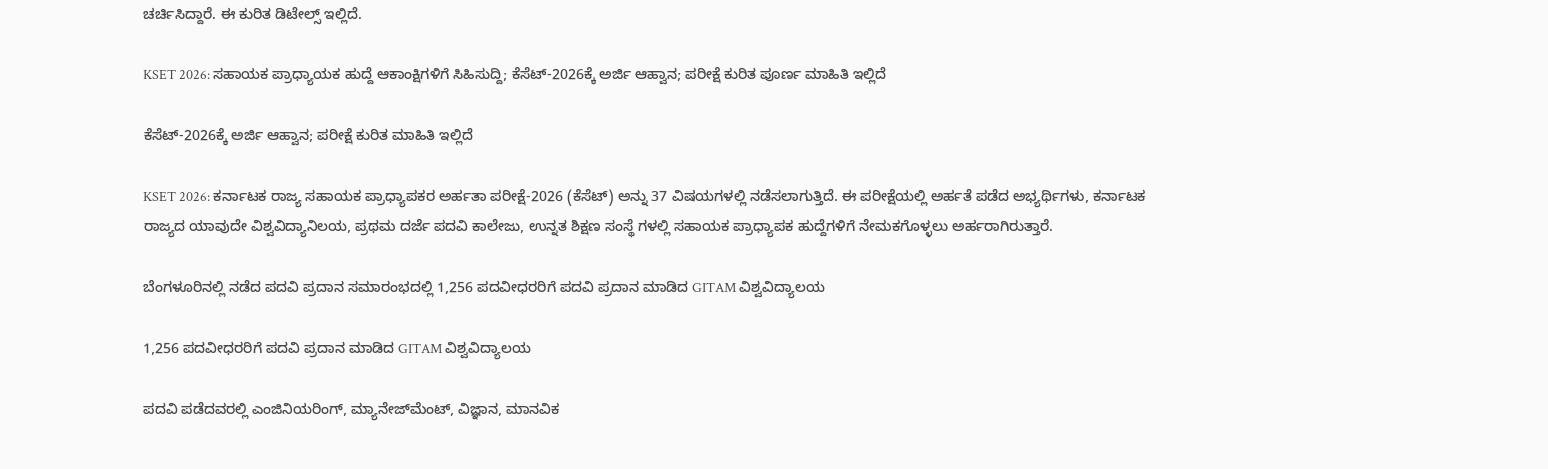ಚರ್ಚಿಸಿದ್ದಾರೆ. ಈ ಕುರಿತ ಡಿಟೇಲ್ಸ್‌ ಇಲ್ಲಿದೆ.

KSET 2026: ಸಹಾಯಕ ಪ್ರಾಧ್ಯಾಯಕ ಹುದ್ದೆ ಆಕಾಂಕ್ಷಿಗಳಿಗೆ ಸಿಹಿಸುದ್ದಿ; ಕೆಸೆಟ್-2026ಕ್ಕೆ ಅರ್ಜಿ ಆಹ್ವಾನ; ಪರೀಕ್ಷೆ ಕುರಿತ ಪೂರ್ಣ ಮಾಹಿತಿ ಇಲ್ಲಿದೆ

ಕೆಸೆಟ್-2026ಕ್ಕೆ ಅರ್ಜಿ ಆಹ್ವಾನ; ಪರೀಕ್ಷೆ ಕುರಿತ ಮಾಹಿತಿ ಇಲ್ಲಿದೆ

KSET 2026: ಕರ್ನಾಟಕ ರಾಜ್ಯ ಸಹಾಯಕ ಪ್ರಾಧ್ಯಾಪಕರ ಅರ್ಹತಾ ಪರೀಕ್ಷೆ-2026 (ಕೆಸೆಟ್) ಅನ್ನು 37 ವಿಷಯಗಳಲ್ಲಿ ನಡೆಸಲಾಗುತ್ತಿದೆ. ಈ ಪರೀಕ್ಷೆಯಲ್ಲಿ ಅರ್ಹತೆ ಪಡೆದ ಅಭ್ಯರ್ಥಿಗಳು, ಕರ್ನಾಟಕ ರಾಜ್ಯದ ಯಾವುದೇ ವಿಶ್ವವಿದ್ಯಾನಿಲಯ, ಪ್ರಥಮ ದರ್ಜೆ ಪದವಿ ಕಾಲೇಜು, ಉನ್ನತ ಶಿಕ್ಷಣ ಸಂಸ್ಥೆ ಗಳಲ್ಲಿ ಸಹಾಯಕ ಪ್ರಾಧ್ಯಾಪಕ ಹುದ್ದೆಗಳಿಗೆ ನೇಮಕಗೊಳ್ಳಲು ಅರ್ಹರಾಗಿರುತ್ತಾರೆ.

ಬೆಂಗಳೂರಿನಲ್ಲಿ ನಡೆದ ಪದವಿ ಪ್ರದಾನ ಸಮಾರಂಭದಲ್ಲಿ 1,256 ಪದವೀಧರರಿಗೆ ಪದವಿ ಪ್ರದಾನ ಮಾಡಿದ GITAM ವಿಶ್ವವಿದ್ಯಾಲಯ

1,256 ಪದವೀಧರರಿಗೆ ಪದವಿ ಪ್ರದಾನ ಮಾಡಿದ GITAM ವಿಶ್ವವಿದ್ಯಾಲಯ

ಪದವಿ ಪಡೆದವರಲ್ಲಿ ಎಂಜಿನಿಯರಿಂಗ್, ಮ್ಯಾನೇಜ್‌ಮೆಂಟ್, ವಿಜ್ಞಾನ, ಮಾನವಿಕ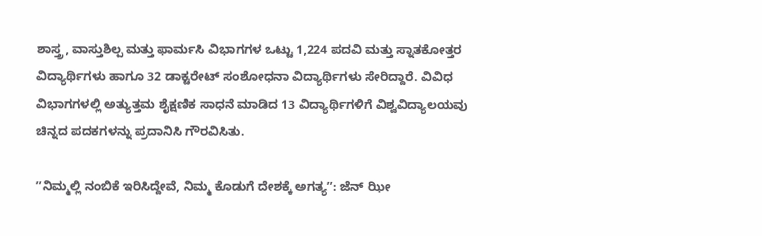ಶಾಸ್ತ್ರ, ವಾಸ್ತುಶಿಲ್ಪ ಮತ್ತು ಫಾರ್ಮಸಿ ವಿಭಾಗಗಳ ಒಟ್ಟು 1,224 ಪದವಿ ಮತ್ತು ಸ್ನಾತಕೋತ್ತರ ವಿದ್ಯಾರ್ಥಿಗಳು ಹಾಗೂ 32 ಡಾಕ್ಟರೇಟ್ ಸಂಶೋಧನಾ ವಿದ್ಯಾರ್ಥಿಗಳು ಸೇರಿದ್ದಾರೆ. ವಿವಿಧ ವಿಭಾಗಗಳಲ್ಲಿ ಅತ್ಯುತ್ತಮ ಶೈಕ್ಷಣಿಕ ಸಾಧನೆ ಮಾಡಿದ 13 ವಿದ್ಯಾರ್ಥಿಗಳಿಗೆ ವಿಶ್ವವಿದ್ಯಾಲಯವು ಚಿನ್ನದ ಪದಕಗಳನ್ನು ಪ್ರದಾನಿಸಿ ಗೌರವಿಸಿತು.

ʼʼನಿಮ್ಮಲ್ಲಿ ನಂಬಿಕೆ ಇರಿಸಿದ್ದೇವೆ, ನಿಮ್ಮ ಕೊಡುಗೆ ದೇಶಕ್ಕೆ ಅಗತ್ಯʼʼ: ಜೆನ್‌ ಝೀ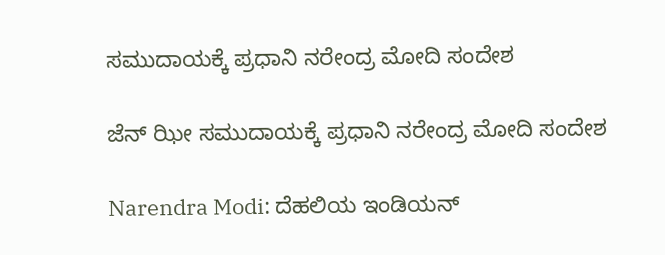ಸಮುದಾಯಕ್ಕೆ ಪ್ರಧಾನಿ ನರೇಂದ್ರ ಮೋದಿ ಸಂದೇಶ

ಜೆನ್‌ ಝೀ ಸಮುದಾಯಕ್ಕೆ ಪ್ರಧಾನಿ ನರೇಂದ್ರ ಮೋದಿ ಸಂದೇಶ

Narendra Modi: ದೆಹಲಿಯ ಇಂಡಿಯನ್‌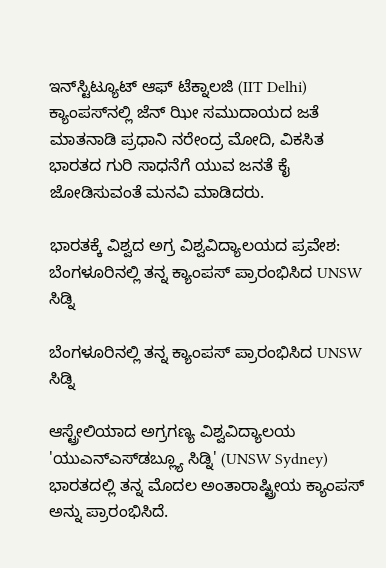ಇನ್‌ಸ್ಟಿಟ್ಯೂಟ್‌ ಆಫ್‌ ಟೆಕ್ನಾಲಜಿ (IIT Delhi) ಕ್ಯಾಂಪಸ್‌ನಲ್ಲಿ ಜೆನ್‌ ಝೀ ಸಮುದಾಯದ ಜತೆ ಮಾತನಾಡಿ ಪ್ರಧಾನಿ ನರೇಂದ್ರ ಮೋದಿ, ವಿಕಸಿತ ಭಾರತದ ಗುರಿ ಸಾಧನೆಗೆ ಯುವ ಜನತೆ ಕೈ ಜೋಡಿಸುವಂತೆ ಮನವಿ ಮಾಡಿದರು.

ಭಾರತಕ್ಕೆ ವಿಶ್ವದ ಅಗ್ರ ವಿಶ್ವವಿದ್ಯಾಲಯದ ಪ್ರವೇಶ: ಬೆಂಗಳೂರಿನಲ್ಲಿ ತನ್ನ ಕ್ಯಾಂಪಸ್ ಪ್ರಾರಂಭಿಸಿದ UNSW ಸಿಡ್ನಿ

ಬೆಂಗಳೂರಿನಲ್ಲಿ ತನ್ನ ಕ್ಯಾಂಪಸ್ ಪ್ರಾರಂಭಿಸಿದ UNSW ಸಿಡ್ನಿ

ಆಸ್ಟ್ರೇಲಿಯಾದ ಅಗ್ರಗಣ್ಯ ವಿಶ್ವವಿದ್ಯಾಲಯ 'ಯುಎನ್‌ಎಸ್‌ಡಬ್ಲ್ಯೂ ಸಿಡ್ನಿ' (UNSW Sydney) ಭಾರತದಲ್ಲಿ ತನ್ನ ಮೊದಲ ಅಂತಾರಾಷ್ಟ್ರೀಯ ಕ್ಯಾಂಪಸ್ ಅನ್ನು ಪ್ರಾರಂಭಿಸಿದೆ.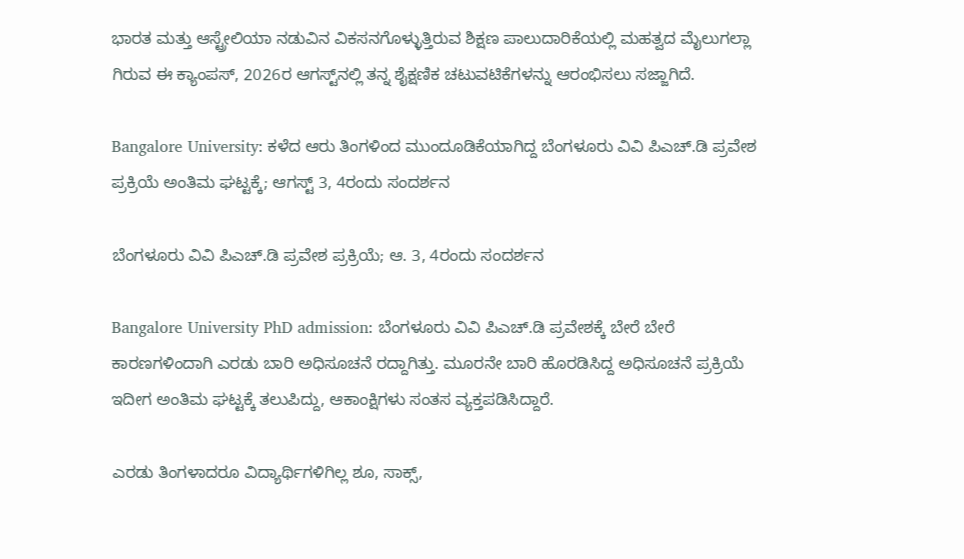ಭಾರತ ಮತ್ತು ಆಸ್ಟ್ರೇಲಿಯಾ ನಡುವಿನ ವಿಕಸನಗೊಳ್ಳುತ್ತಿರುವ ಶಿಕ್ಷಣ ಪಾಲುದಾರಿಕೆಯಲ್ಲಿ ಮಹತ್ವದ ಮೈಲುಗಲ್ಲಾ ಗಿರುವ ಈ ಕ್ಯಾಂಪಸ್, 2026ರ ಆಗಸ್ಟ್‌ನಲ್ಲಿ ತನ್ನ ಶೈಕ್ಷಣಿಕ ಚಟುವಟಿಕೆಗಳನ್ನು ಆರಂಭಿಸಲು ಸಜ್ಜಾಗಿದೆ.

Bangalore University: ಕಳೆದ ಆರು ತಿಂಗಳಿಂದ ಮುಂದೂಡಿಕೆಯಾಗಿದ್ದ ಬೆಂಗಳೂರು ವಿವಿ ಪಿಎಚ್.ಡಿ ಪ್ರವೇಶ ಪ್ರಕ್ರಿಯೆ ಅಂತಿಮ ಘಟ್ಟಕ್ಕೆ; ಆಗಸ್ಟ್ 3, 4ರಂದು ಸಂದರ್ಶನ

ಬೆಂಗಳೂರು ವಿವಿ ಪಿಎಚ್.ಡಿ ಪ್ರವೇಶ ಪ್ರಕ್ರಿಯೆ; ಆ. 3, 4ರಂದು ಸಂದರ್ಶನ

Bangalore University PhD admission: ಬೆಂಗಳೂರು ವಿವಿ ಪಿಎಚ್‌.ಡಿ ಪ್ರವೇಶಕ್ಕೆ ಬೇರೆ ಬೇರೆ ಕಾರಣಗಳಿಂದಾಗಿ ಎರಡು ಬಾರಿ ಅಧಿಸೂಚನೆ ರದ್ದಾಗಿತ್ತು. ಮೂರನೇ ಬಾರಿ ಹೊರಡಿಸಿದ್ದ ಅಧಿಸೂಚನೆ ಪ್ರಕ್ರಿಯೆ ಇದೀಗ ಅಂತಿಮ ಘಟ್ಟಕ್ಕೆ ತಲುಪಿದ್ದು, ಆಕಾಂಕ್ಷಿಗಳು ಸಂತಸ ವ್ಯಕ್ತಪಡಿಸಿದ್ದಾರೆ.

ಎರಡು ತಿಂಗಳಾದರೂ ವಿದ್ಯಾರ್ಥಿಗಳಿಗಿಲ್ಲ ಶೂ, ಸಾಕ್ಸ್,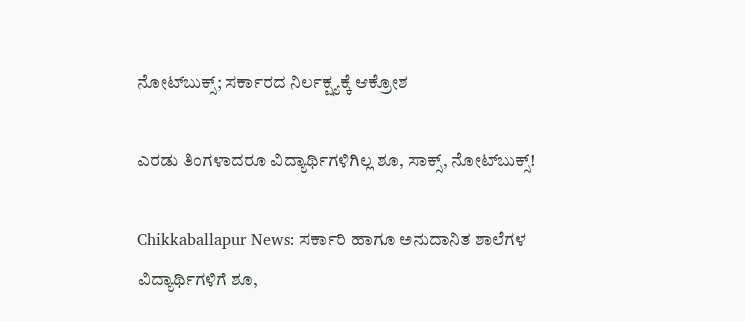ನೋಟ್‌ಬುಕ್ಸ್‌; ಸರ್ಕಾರದ ನಿರ್ಲಕ್ಷ್ಯಕ್ಕೆ ಆಕ್ರೋಶ

ಎರಡು ತಿಂಗಳಾದರೂ ವಿದ್ಯಾರ್ಥಿಗಳಿಗಿಲ್ಲ ಶೂ, ಸಾಕ್ಸ್, ನೋಟ್‌ಬುಕ್ಸ್‌!

Chikkaballapur News: ಸರ್ಕಾರಿ ಹಾಗೂ ಅನುದಾನಿತ ಶಾಲೆಗಳ ವಿದ್ಯಾರ್ಥಿಗಳಿಗೆ ಶೂ,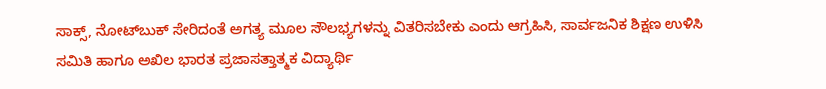ಸಾಕ್ಸ್, ನೋಟ್‌ಬುಕ್ ಸೇರಿದಂತೆ ಅಗತ್ಯ ಮೂಲ ಸೌಲಭ್ಯಗಳನ್ನು ವಿತರಿಸಬೇಕು ಎಂದು ಆಗ್ರಹಿಸಿ, ಸಾರ್ವಜನಿಕ ಶಿಕ್ಷಣ ಉಳಿಸಿ ಸಮಿತಿ ಹಾಗೂ ಅಖಿಲ ಭಾರತ ಪ್ರಜಾಸತ್ತಾತ್ಮಕ ವಿದ್ಯಾರ್ಥಿ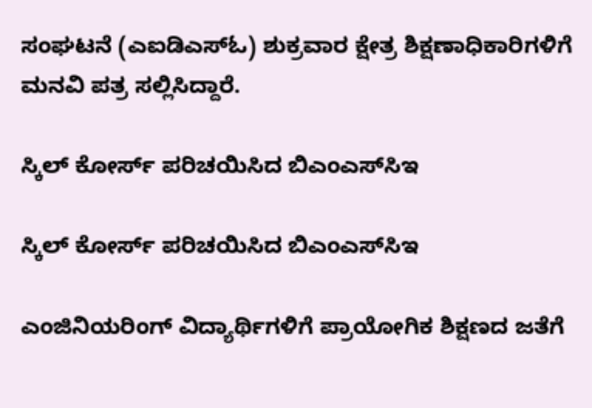ಸಂಘಟನೆ (ಎಐಡಿಎಸ್ಓ) ಶುಕ್ರವಾರ ಕ್ಷೇತ್ರ ಶಿಕ್ಷಣಾಧಿಕಾರಿಗಳಿಗೆ ಮನವಿ ಪತ್ರ ಸಲ್ಲಿಸಿದ್ದಾರೆ.

ಸ್ಕಿಲ್ ಕೋರ್ಸ್ ಪರಿಚಯಿಸಿದ ಬಿಎಂಎಸ್‌ಸಿಇ

ಸ್ಕಿಲ್ ಕೋರ್ಸ್ ಪರಿಚಯಿಸಿದ ಬಿಎಂಎಸ್‌ಸಿಇ

ಎಂಜಿನಿಯರಿಂಗ್ ವಿದ್ಯಾರ್ಥಿಗಳಿಗೆ ಪ್ರಾಯೋಗಿಕ ಶಿಕ್ಷಣದ ಜತೆಗೆ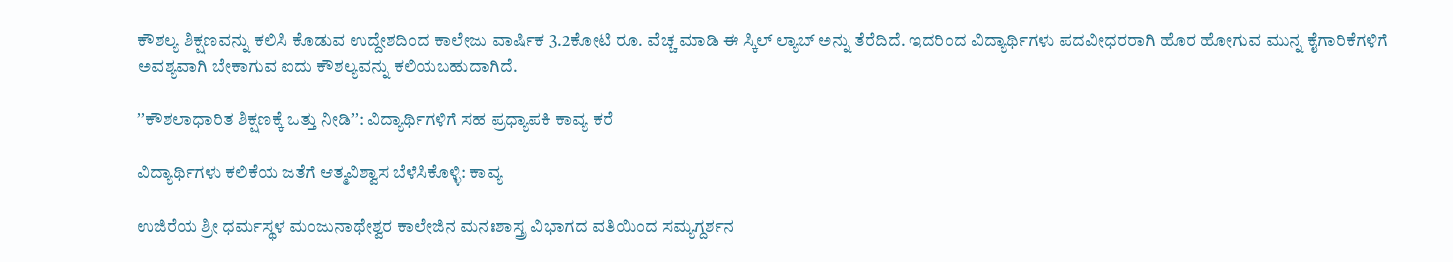ಕೌಶಲ್ಯ ಶಿಕ್ಷಣವನ್ನು ಕಲಿಸಿ ಕೊಡುವ ಉದ್ದೇಶದಿಂದ ಕಾಲೇಜು ವಾರ್ಷಿಕ 3.2ಕೋಟಿ ರೂ. ವೆಚ್ಚ ಮಾಡಿ ಈ ಸ್ಕಿಲ್ ಲ್ಯಾಬ್ ಅನ್ನು ತೆರೆದಿದೆ. ಇದರಿಂದ ವಿದ್ಯಾರ್ಥಿಗಳು ಪದವೀಧರರಾಗಿ ಹೊರ ಹೋಗುವ ಮುನ್ನ ಕೈಗಾರಿಕೆಗಳಿಗೆ ಅವಶ್ಯವಾಗಿ ಬೇಕಾಗುವ ಐದು ಕೌಶಲ್ಯವನ್ನು ಕಲಿಯಬಹುದಾಗಿದೆ.

ʼʼಕೌಶಲಾಧಾರಿತ ಶಿಕ್ಷಣಕ್ಕೆ ಒತ್ತು ನೀಡಿʼʼ: ವಿದ್ಯಾರ್ಥಿಗಳಿಗೆ ಸಹ ಪ್ರಧ್ಯಾಪಕಿ ಕಾವ್ಯ ಕರೆ

ವಿದ್ಯಾರ್ಥಿಗಳು ಕಲಿಕೆಯ ಜತೆಗೆ ಆತ್ಮವಿಶ್ವಾಸ ಬೆಳೆಸಿಕೊಳ್ಳಿ: ಕಾವ್ಯ

ಉಜಿರೆಯ ಶ್ರೀ ಧರ್ಮಸ್ಥಳ ಮಂಜುನಾಥೇಶ್ವರ ಕಾಲೇಜಿನ ಮನಃಶಾಸ್ತ್ರ ವಿಭಾಗದ ವತಿಯಿಂದ ಸಮ್ಯಗ್ದರ್ಶನ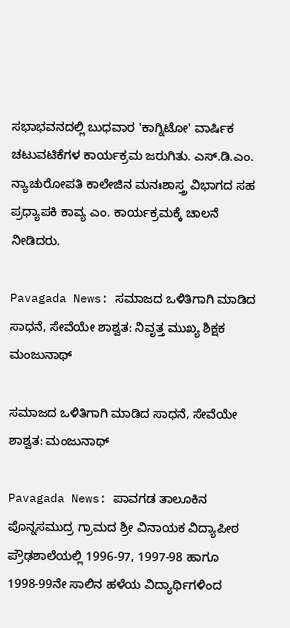ಸಭಾಭವನದಲ್ಲಿ ಬುಧವಾರ 'ಕಾಗ್ನಿಟೋ' ವಾರ್ಷಿಕ ಚಟುವಟಿಕೆಗಳ ಕಾರ್ಯಕ್ರಮ ಜರುಗಿತು. ಎಸ್‌.ಡಿ.ಎಂ. ನ್ಯಾಚುರೋಪತಿ ಕಾಲೇಜಿನ ಮನಃಶಾಸ್ತ್ರ ವಿಭಾಗದ ಸಹ ಪ್ರಧ್ಯಾಪಕಿ ಕಾವ್ಯ ಎಂ. ಕಾರ್ಯಕ್ರಮಕ್ಕೆ ಚಾಲನೆ ನೀಡಿದರು.

Pavagada News: ಸಮಾಜದ ಒಳಿತಿಗಾಗಿ ಮಾಡಿದ ಸಾಧನೆ, ಸೇವೆಯೇ ಶಾಶ್ವತ: ನಿವೃತ್ತ ಮುಖ್ಯ ಶಿಕ್ಷಕ ಮಂಜುನಾಥ್

ಸಮಾಜದ ಒಳಿತಿಗಾಗಿ ಮಾಡಿದ ಸಾಧನೆ, ಸೇವೆಯೇ ಶಾಶ್ವತ: ಮಂಜುನಾಥ್

Pavagada News: ಪಾವಗಡ ತಾಲೂಕಿನ ಪೊನ್ನಸಮುದ್ರ ಗ್ರಾಮದ ಶ್ರೀ ವಿನಾಯಕ ವಿದ್ಯಾಪೀಠ ಪ್ರೌಢಶಾಲೆಯಲ್ಲಿ 1996-97, 1997-98 ಹಾಗೂ 1998-99ನೇ ಸಾಲಿನ ಹಳೆಯ ವಿದ್ಯಾರ್ಥಿಗಳಿಂದ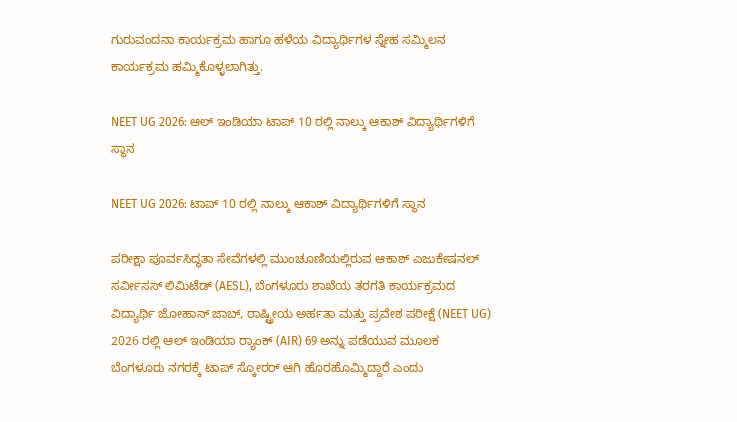ಗುರುವಂದನಾ ಕಾರ್ಯಕ್ರಮ ಹಾಗೂ ಹಳೆಯ ವಿದ್ಯಾರ್ಥಿಗಳ ಸ್ನೇಹ ಸಮ್ಮಿಲನ ಕಾರ್ಯಕ್ರಮ ಹಮ್ಮಿಕೊಳ್ಳಲಾಗಿತ್ತು.

NEET UG 2026: ಆಲ್ ಇಂಡಿಯಾ ಟಾಪ್ 10 ರಲ್ಲಿ ನಾಲ್ಕು ಆಕಾಶ್ ವಿದ್ಯಾರ್ಥಿಗಳಿಗೆ ಸ್ಥಾನ

NEET UG 2026: ಟಾಪ್ 10 ರಲ್ಲಿ ನಾಲ್ಕು ಆಕಾಶ್ ವಿದ್ಯಾರ್ಥಿಗಳಿಗೆ ಸ್ಥಾನ

ಪರೀಕ್ಷಾ ಪೂರ್ವಸಿದ್ಧತಾ ಸೇವೆಗಳಲ್ಲಿ ಮುಂಚೂಣಿಯಲ್ಲಿರುವ ಆಕಾಶ್ ಎಜುಕೇಷನಲ್ ಸರ್ವೀಸಸ್ ಲಿಮಿಟೆಡ್ (AESL), ಬೆಂಗಳೂರು ಶಾಖೆಯ ತರಗತಿ ಕಾರ್ಯಕ್ರಮದ ವಿದ್ಯಾರ್ಥಿ ಜೋಹಾನ್ ಜಾಬ್, ರಾಷ್ಟ್ರೀಯ ಅರ್ಹತಾ ಮತ್ತು ಪ್ರವೇಶ ಪರೀಕ್ಷೆ (NEET UG) 2026 ರಲ್ಲಿ ಆಲ್ ಇಂಡಿಯಾ ರ‍್ಯಾಂಕ್ (AIR) 69 ಅನ್ನು ಪಡೆಯುವ ಮೂಲಕ ಬೆಂಗಳೂರು ನಗರಕ್ಕೆ ಟಾಪ್ ಸ್ಕೋರರ್ ಆಗಿ ಹೊರಹೊಮ್ಮಿದ್ದಾರೆ ಎಂದು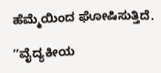ಹೆಮ್ಮೆಯಿಂದ ಘೋಷಿಸುತ್ತಿದೆ.

ʼʼವೈದ್ಯಕೀಯ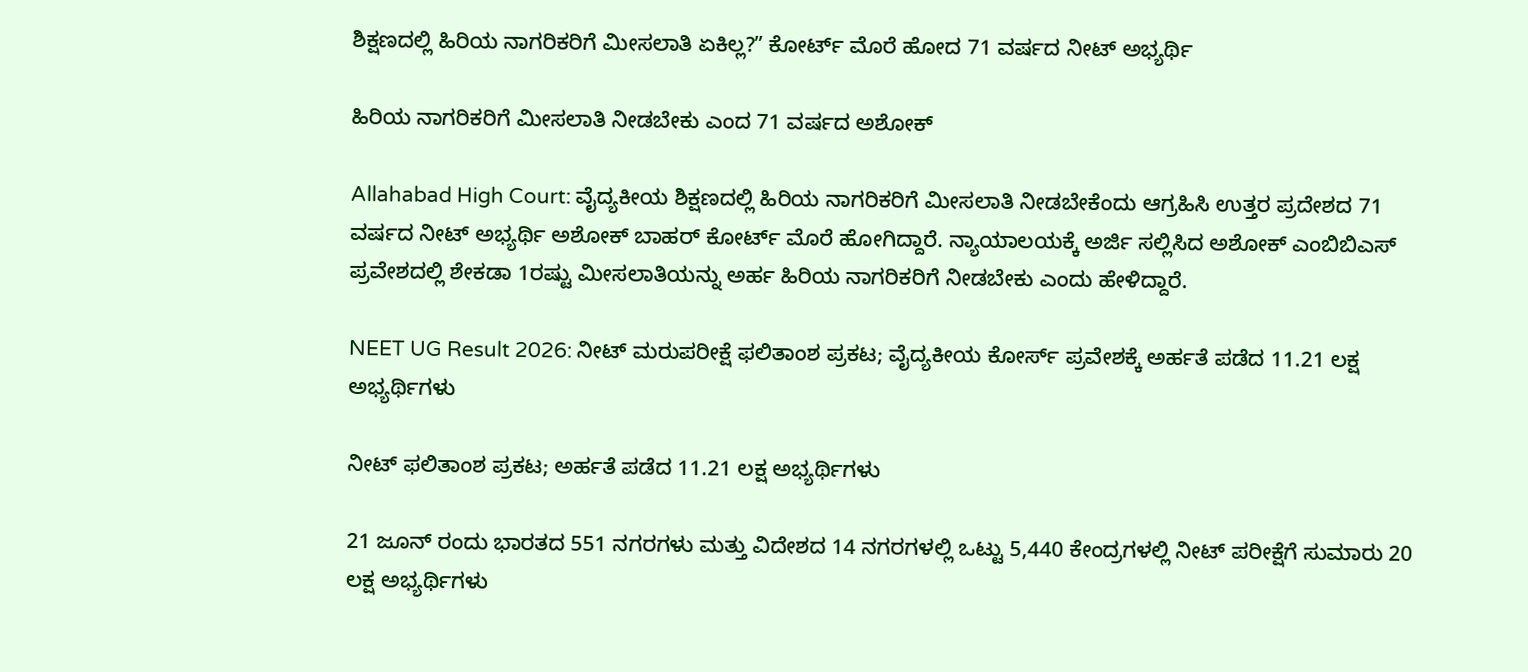ಶಿಕ್ಷಣದಲ್ಲಿ ಹಿರಿಯ ನಾಗರಿಕರಿಗೆ ಮೀಸಲಾತಿ ಏಕಿಲ್ಲ?ʼʼ ಕೋರ್ಟ್‌ ಮೊರೆ ಹೋದ 71 ವರ್ಷದ ನೀಟ್‌ ಅಭ್ಯರ್ಥಿ

ಹಿರಿಯ ನಾಗರಿಕರಿಗೆ ಮೀಸಲಾತಿ ನೀಡಬೇಕು ಎಂದ 71 ವರ್ಷದ ಅಶೋಕ್‌

Allahabad High Court: ವೈದ್ಯಕೀಯ ಶಿಕ್ಷಣದಲ್ಲಿ ಹಿರಿಯ ನಾಗರಿಕರಿಗೆ ಮೀಸಲಾತಿ ನೀಡಬೇಕೆಂದು ಆಗ್ರಹಿಸಿ ಉತ್ತರ ಪ್ರದೇಶದ 71 ವರ್ಷದ ನೀಟ್‌ ಅಭ್ಯರ್ಥಿ ಅಶೋಕ್‌ ಬಾಹರ್‌ ಕೋರ್ಟ್‌ ಮೊರೆ ಹೋಗಿದ್ದಾರೆ. ನ್ಯಾಯಾಲಯಕ್ಕೆ ಅರ್ಜಿ ಸಲ್ಲಿಸಿದ ಅಶೋಕ್‌ ಎಂಬಿಬಿಎಸ್‌ ಪ್ರವೇಶದಲ್ಲಿ ಶೇಕಡಾ 1ರಷ್ಟು ಮೀಸಲಾತಿಯನ್ನು ಅರ್ಹ ಹಿರಿಯ ನಾಗರಿಕರಿಗೆ ನೀಡಬೇಕು ಎಂದು ಹೇಳಿದ್ದಾರೆ.

NEET UG Result 2026: ನೀಟ್‌ ಮರುಪರೀಕ್ಷೆ ಫಲಿತಾಂಶ ಪ್ರಕಟ; ವೈದ್ಯಕೀಯ ಕೋರ್ಸ್‌ ಪ್ರವೇಶಕ್ಕೆ ಅರ್ಹತೆ ಪಡೆದ 11.21 ಲಕ್ಷ ಅಭ್ಯರ್ಥಿಗಳು

ನೀಟ್‌ ಫಲಿತಾಂಶ ಪ್ರಕಟ; ಅರ್ಹತೆ ಪಡೆದ 11.21 ಲಕ್ಷ ಅಭ್ಯರ್ಥಿಗಳು

21 ಜೂನ್ ರಂದು ಭಾರತದ 551 ನಗರಗಳು ಮತ್ತು ವಿದೇಶದ 14 ನಗರಗಳಲ್ಲಿ ಒಟ್ಟು 5,440 ಕೇಂದ್ರಗಳಲ್ಲಿ ನೀಟ್ ಪರೀಕ್ಷೆಗೆ ಸುಮಾರು 20 ಲಕ್ಷ ಅಭ್ಯರ್ಥಿಗಳು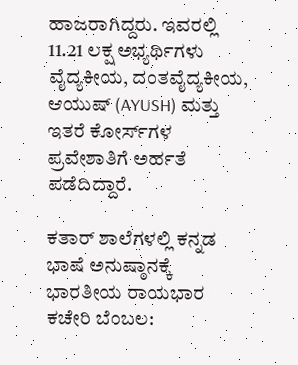ಹಾಜರಾಗಿದ್ದರು. ಇವರಲ್ಲಿ 11.21 ಲಕ್ಷ ಅಭ್ಯರ್ಥಿಗಳು ವೈದ್ಯಕೀಯ, ದಂತವೈದ್ಯಕೀಯ, ಆಯುಷ್ (AYUSH) ಮತ್ತು ಇತರೆ ಕೋರ್ಸ್‌ಗಳ ಪ್ರವೇಶಾತಿಗೆ ಅರ್ಹತೆ ಪಡೆದಿದ್ದಾರೆ.

ಕತಾರ್‌ ಶಾಲೆಗಳಲ್ಲಿ ಕನ್ನಡ ಭಾಷೆ ಅನುಷ್ಠಾನಕ್ಕೆ ಭಾರತೀಯ ರಾಯಭಾರ ಕಚೇರಿ ಬೆಂಬಲ: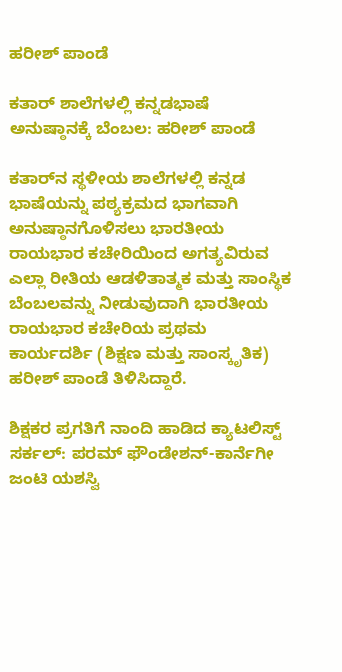ಹರೀಶ್ ಪಾಂಡೆ

ಕತಾರ್‌ ಶಾಲೆಗಳಲ್ಲಿ ಕನ್ನಡಭಾಷೆ ಅನುಷ್ಠಾನಕ್ಕೆ ಬೆಂಬಲ: ಹರೀಶ್ ಪಾಂಡೆ

ಕತಾರ್‌ನ ಸ್ಥಳೀಯ ಶಾಲೆಗಳಲ್ಲಿ ಕನ್ನಡ ಭಾಷೆಯನ್ನು ಪಠ್ಯಕ್ರಮದ ಭಾಗವಾಗಿ ಅನುಷ್ಠಾನಗೊಳಿಸಲು ಭಾರತೀಯ ರಾಯಭಾರ ಕಚೇರಿಯಿಂದ ಅಗತ್ಯವಿರುವ ಎಲ್ಲಾ ರೀತಿಯ ಆಡಳಿತಾತ್ಮಕ ಮತ್ತು ಸಾಂಸ್ಥಿಕ ಬೆಂಬಲವನ್ನು ನೀಡುವುದಾಗಿ ಭಾರತೀಯ ರಾಯಭಾರ ಕಚೇರಿಯ ಪ್ರಥಮ ಕಾರ್ಯದರ್ಶಿ (ಶಿಕ್ಷಣ ಮತ್ತು ಸಾಂಸ್ಕೃತಿಕ) ಹರೀಶ್ ಪಾಂಡೆ ತಿಳಿಸಿದ್ದಾರೆ.

ಶಿಕ್ಷಕರ ಪ್ರಗತಿಗೆ ನಾಂದಿ ಹಾಡಿದ ಕ್ಯಾಟಲಿಸ್ಟ್ ಸರ್ಕಲ್: ಪರಮ್ ಫೌಂಡೇಶನ್-ಕಾರ್ನೆಗೀ ಜಂಟಿ ಯಶಸ್ವಿ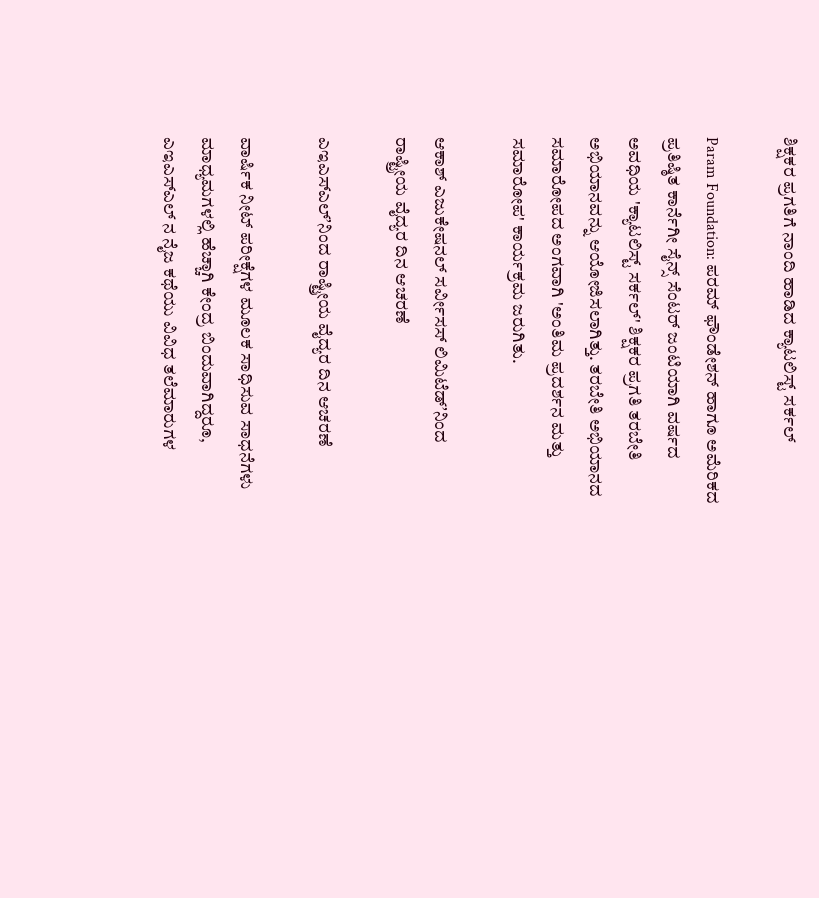ಶಿಕ್ಷಕರ ಪ್ರಗತಿಗೆ ನಾಂದಿ ಹಾಡಿದ ಕ್ಯಾಟಲಿಸ್ಟ್ ಸರ್ಕಲ್

Param Foundation: ಪರಮ್ ಫೌಂಡೇಶನ್ ಹಾಗೂ ಅಮೆರಿಕದ ಪ್ರತಿಷ್ಠಿತ ಕಾರ್ನೆಗೀ ಸೈನ್ಸ್ ಸೆಂಟರ್ ಜಂಟಿಯಾಗಿ ವರ್ಷದ ಅವಧಿಯ 'ಕ್ಯಾಟಲಿಸ್ಟ್ ಸರ್ಕಲ್' ಶಿಕ್ಷಕರ ಪ್ರಗತಿ ತರಬೇತಿ ಅಭಿಯಾನವನ್ನು ಆಯೋಜಿಸಲಾಗಿತ್ತು. ತರಬೇತಿ ಅಭಿಯಾನದ ಸಮಾರೋಪದ ಅಂಗವಾಗಿ 'ಅಂತಿಮ ಪ್ರದರ್ಶನ ಮತ್ತು ಸಮಾರೋಪ' ಕಾರ್ಯಕ್ರಮ ಜರುಗಿತು.

ಆಕಾಶ್ ಎಜುಕೇಷನಲ್ ಸರ್ವೀಸಸ್ ಲಿಮಿಟೆಡ್ʼನಿಂದ ರಾಷ್ಟ್ರೀಯ ವೈದ್ಯರ ದಿನ ಆಚರಣೆ

ಎಇಎಸ್ಎಲ್ʼನಿಂದ ರಾಷ್ಟ್ರೀಯ ವೈದ್ಯರ ದಿನ ಆಚರಣೆ

ವಾರ್ಷಿಕ ನೀಟ್ ಪರೀಕ್ಷೆಗಳ ಮೂಲಕ ಸಾಧಿಸುವ ಸಾಧನೆಗಳು ಮಾಧ್ಯಮಗಳಲ್ಲಿ ಹೆಚ್ಚಾಗಿ ಕೇಂದ್ರ ಬಿಂದುವಾಗಿದ್ದರೂ, ಎಇಎಸ್ಎಲ್ ನ ನೈಜ ಕಥೆಯು ವಿವಿಧ ತಲೆಮಾರುಗಳ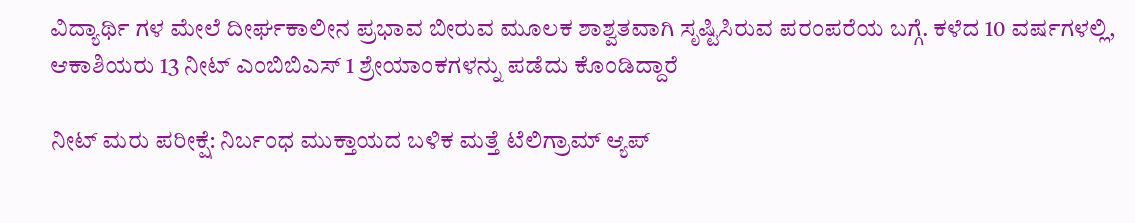ವಿದ್ಯಾರ್ಥಿ ಗಳ ಮೇಲೆ ದೀರ್ಘಕಾಲೀನ ಪ್ರಭಾವ ಬೀರುವ ಮೂಲಕ ಶಾಶ್ವತವಾಗಿ ಸೃಷ್ಟಿಸಿರುವ ಪರಂಪರೆಯ ಬಗ್ಗೆ. ಕಳೆದ 10 ವರ್ಷಗಳಲ್ಲಿ, ಆಕಾಶಿಯರು 13 ನೀಟ್ ಎಂಬಿಬಿಎಸ್ 1 ಶ್ರೇಯಾಂಕಗಳನ್ನು ಪಡೆದು ಕೊಂಡಿದ್ದಾರೆ

ನೀಟ್ ಮರು ಪರೀಕ್ಷೆ: ನಿರ್ಬಂಧ ಮುಕ್ತಾಯದ ಬಳಿಕ ಮತ್ತೆ ಟೆಲಿಗ್ರಾಮ್ ಆ್ಯಪ್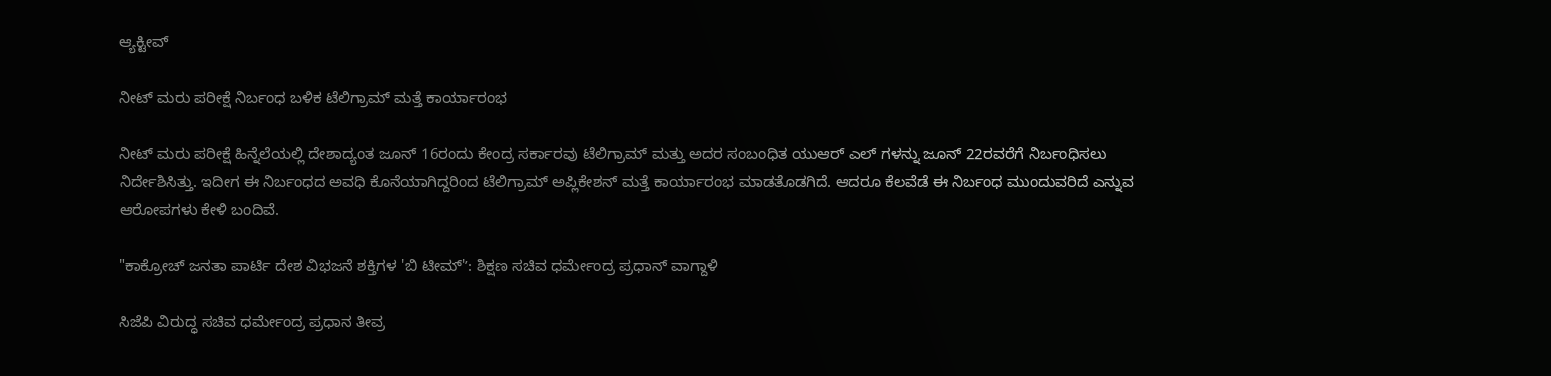ಆ್ಯಕ್ಟೀವ್‌

ನೀಟ್ ಮರು ಪರೀಕ್ಷೆ ನಿರ್ಬಂಧ ಬಳಿಕ ಟೆಲಿಗ್ರಾಮ್ ಮತ್ತೆ ಕಾರ್ಯಾರಂಭ

ನೀಟ್ ಮರು ಪರೀಕ್ಷೆ ಹಿನ್ನೆಲೆಯಲ್ಲಿ ದೇಶಾದ್ಯಂತ ಜೂನ್ 16ರಂದು ಕೇಂದ್ರ ಸರ್ಕಾರವು ಟೆಲಿಗ್ರಾಮ್ ಮತ್ತು ಅದರ ಸಂಬಂಧಿತ ಯುಆರ್ ಎಲ್ ಗಳನ್ನು ಜೂನ್ 22ರವರೆಗೆ ನಿರ್ಬಂಧಿಸಲು ನಿರ್ದೇಶಿಸಿತ್ತು. ಇದೀಗ ಈ ನಿರ್ಬಂಧದ ಅವಧಿ ಕೊನೆಯಾಗಿದ್ದರಿಂದ ಟೆಲಿಗ್ರಾಮ್ ಅಪ್ಲಿಕೇಶನ್ ಮತ್ತೆ ಕಾರ್ಯಾರಂಭ ಮಾಡತೊಡಗಿದೆ. ಆದರೂ ಕೆಲವೆಡೆ ಈ ನಿರ್ಬಂಧ ಮುಂದುವರಿದೆ ಎನ್ನುವ ಆರೋಪಗಳು ಕೇಳಿ ಬಂದಿವೆ.

"ಕಾಕ್ರೋಚ್ ಜನತಾ ಪಾರ್ಟಿ ದೇಶ ವಿಭಜನೆ ಶಕ್ತಿಗಳ 'ಬಿ ಟೀಮ್'ʼ: ಶಿಕ್ಷಣ ಸಚಿವ ಧರ್ಮೇಂದ್ರ ಪ್ರಧಾನ್‌ ವಾಗ್ದಾಳಿ

ಸಿಜೆಪಿ ವಿರುದ್ಧ ಸಚಿವ ಧರ್ಮೇಂದ್ರ ಪ್ರಧಾನ ತೀವ್ರ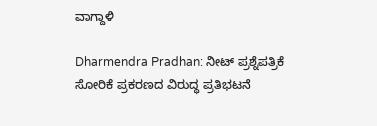ವಾಗ್ದಾಳಿ

Dharmendra Pradhan: ನೀಟ್ ಪ್ರಶ್ನೆಪತ್ರಿಕೆ ಸೋರಿಕೆ ಪ್ರಕರಣದ ವಿರುದ್ಧ ಪ್ರತಿಭಟನೆ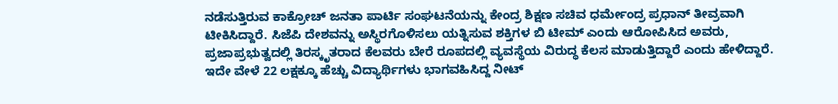ನಡೆಸುತ್ತಿರುವ ಕಾಕ್ರೋಚ್ ಜನತಾ ಪಾರ್ಟಿ ಸಂಘಟನೆಯನ್ನು ಕೇಂದ್ರ ಶಿಕ್ಷಣ ಸಚಿವ ಧರ್ಮೇಂದ್ರ ಪ್ರಧಾನ್‌ ತೀವ್ರವಾಗಿ ಟೀಕಿಸಿದ್ದಾರೆ. ಸಿಜೆಪಿ ದೇಶವನ್ನು ಅಸ್ಥಿರಗೊಳಿಸಲು ಯತ್ನಿಸುವ ಶಕ್ತಿಗಳ ಬಿ ಟೀಮ್ ಎಂದು ಆರೋಪಿಸಿದ ಅವರು, ಪ್ರಜಾಪ್ರಭುತ್ವದಲ್ಲಿ ತಿರಸ್ಕೃತರಾದ ಕೆಲವರು ಬೇರೆ ರೂಪದಲ್ಲಿ ವ್ಯವಸ್ಥೆಯ ವಿರುದ್ಧ ಕೆಲಸ ಮಾಡುತ್ತಿದ್ದಾರೆ ಎಂದು ಹೇಳಿದ್ದಾರೆ. ಇದೇ ವೇಳೆ 22 ಲಕ್ಷಕ್ಕೂ ಹೆಚ್ಚು ವಿದ್ಯಾರ್ಥಿಗಳು ಭಾಗವಹಿಸಿದ್ದ ನೀಟ್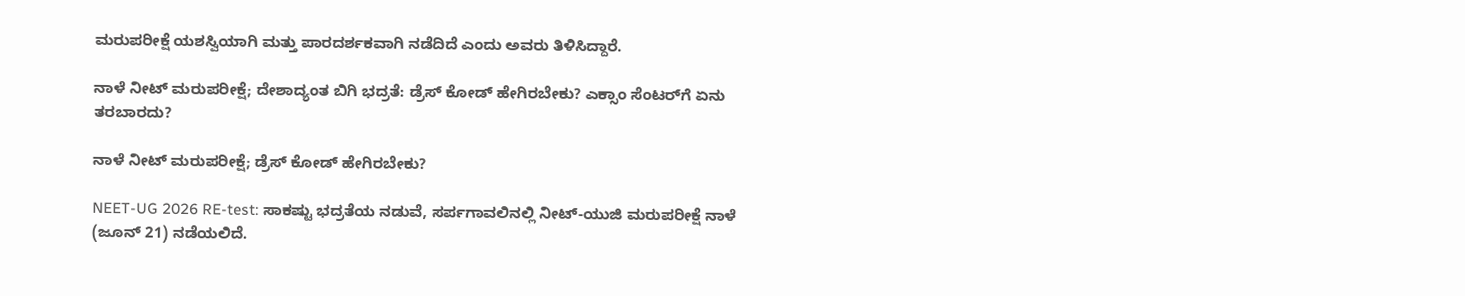ಮರುಪರೀಕ್ಷೆ ಯಶಸ್ವಿಯಾಗಿ ಮತ್ತು ಪಾರದರ್ಶಕವಾಗಿ ನಡೆದಿದೆ ಎಂದು ಅವರು ತಿಳಿಸಿದ್ದಾರೆ.

ನಾಳೆ ನೀಟ್‌ ಮರುಪರೀಕ್ಷೆ; ದೇಶಾದ್ಯಂತ ಬಿಗಿ ಭದ್ರತೆ: ಡ್ರೆಸ್‌ ಕೋಡ್‌ ಹೇಗಿರಬೇಕು? ಎಕ್ಸಾಂ ಸೆಂಟರ್‌ಗೆ ಏನು ತರಬಾರದು?

ನಾಳೆ ನೀಟ್‌ ಮರುಪರೀಕ್ಷೆ; ಡ್ರೆಸ್‌ ಕೋಡ್‌ ಹೇಗಿರಬೇಕು?

NEET-UG 2026 RE-test: ಸಾಕಷ್ಟು ಭದ್ರತೆಯ ನಡುವೆ, ಸರ್ಪಗಾವಲಿನಲ್ಲಿ ನೀಟ್-ಯುಜಿ ಮರುಪರೀಕ್ಷೆ ನಾಳೆ (ಜೂನ್‌ 21) ನಡೆಯಲಿದೆ.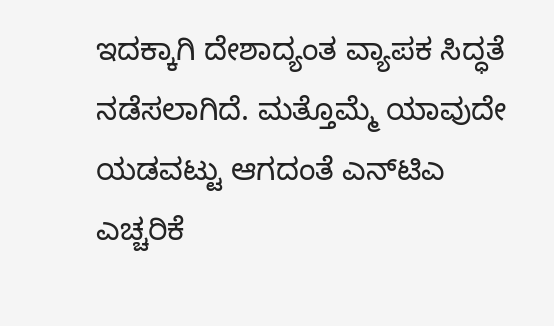ಇದಕ್ಕಾಗಿ ದೇಶಾದ್ಯಂತ ವ್ಯಾಪಕ ಸಿದ್ಧತೆ ನಡೆಸಲಾಗಿದೆ. ಮತ್ತೊಮ್ಮೆ ಯಾವುದೇ ಯಡವಟ್ಟು ಆಗದಂತೆ ಎನ್‌ಟಿಎ ಎಚ್ಚರಿಕೆ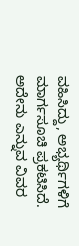ವಹಿಸಿದ್ದು, ಅಭ್ಯರ್ಥಿಗಳಿಗೆ ಮಾರ್ಗಸೂಚಿ ಪ್ರಕಟಿಸಿದೆ. ಅದೇನು ಎನ್ನುವ ವಿವರ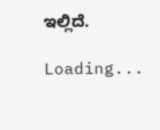ಇಲ್ಲಿದೆ.

Loading...